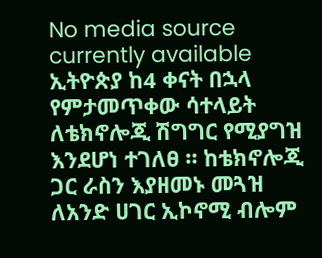No media source currently available
ኢትዮጵያ ከ4 ቀናት በኋላ የምታመጥቀው ሳተላይት ለቴክኖሎጂ ሽግግር የሚያግዝ እንደሆነ ተገለፀ ። ከቴክኖሎጂ ጋር ራስን እያዘመኑ መጓዝ ለአንድ ሀገር ኢኮኖሚ ብሎም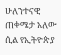ሁለንተናዊ ጠቀሜታ አለው ሲል የኢትዮጵያ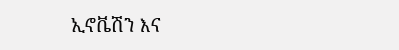ኢኖቬሽን እና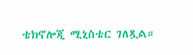ቴክኖሎጂ ሚኒስቴር ገለጿል።